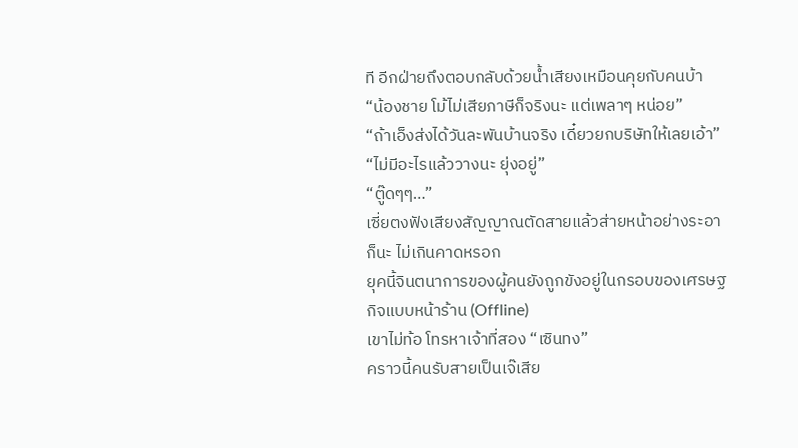ที อีกฝ่ายถึงตอบกลับด้วยน้ำเสียงเหมือนคุยกับคนบ้า
“น้องชาย โม้ไม่เสียภาษีก็จริงนะ แต่เพลาๆ หน่อย”
“ถ้าเอ็งส่งได้วันละพันบ้านจริง เดี๋ยวยกบริษัทให้เลยเอ้า”
“ไม่มีอะไรแล้ววางนะ ยุ่งอยู่”
“ตู๊ดๆๆ…”
เซี่ยตงฟังเสียงสัญญาณตัดสายแล้วส่ายหน้าอย่างระอา
ก็นะ ไม่เกินคาดหรอก
ยุคนี้จินตนาการของผู้คนยังถูกขังอยู่ในกรอบของเศรษฐกิจแบบหน้าร้าน (Offline)
เขาไม่ท้อ โทรหาเจ้าที่สอง “เซินทง”
คราวนี้คนรับสายเป็นเจ๊เสีย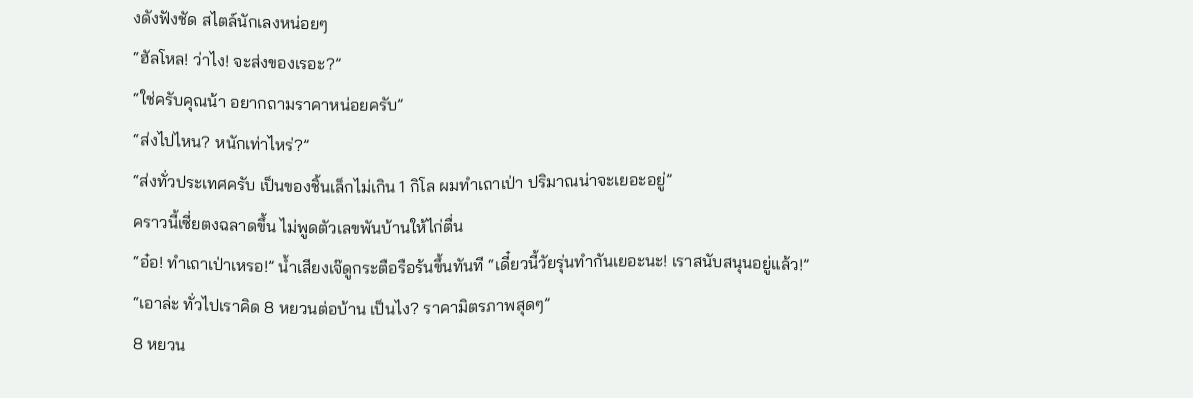งดังฟังชัด สไตล์นักเลงหน่อยๆ
“ฮัลโหล! ว่าไง! จะส่งของเรอะ?”
“ใช่ครับคุณน้า อยากถามราคาหน่อยครับ”
“ส่งไปไหน? หนักเท่าไหร่?”
“ส่งทั่วประเทศครับ เป็นของชิ้นเล็กไม่เกิน 1 กิโล ผมทำเถาเป่า ปริมาณน่าจะเยอะอยู่”
คราวนี้เซี่ยตงฉลาดขึ้น ไม่พูดตัวเลขพันบ้านให้ไก่ตื่น
“อ๋อ! ทำเถาเป่าเหรอ!” น้ำเสียงเจ๊ดูกระตือรือร้นขึ้นทันที “เดี๋ยวนี้วัยรุ่นทำกันเยอะนะ! เราสนับสนุนอยู่แล้ว!”
“เอาล่ะ ทั่วไปเราคิด 8 หยวนต่อบ้าน เป็นไง? ราคามิตรภาพสุดๆ”
8 หยวน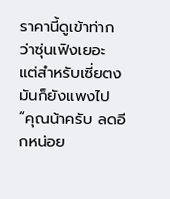ราคานี้ดูเข้าท่ากว่าซุ่นเฟิงเยอะ แต่สำหรับเซี่ยตง มันก็ยังแพงไป
“คุณน้าครับ ลดอีกหน่อย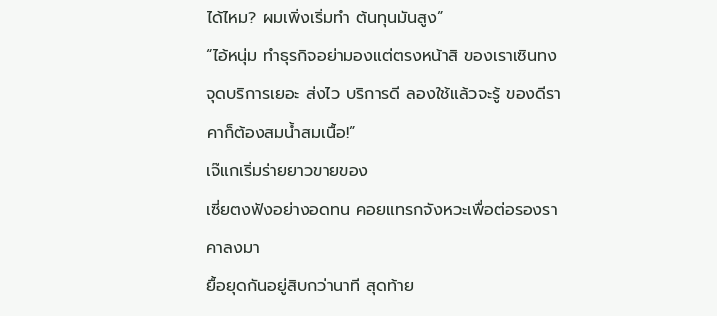ได้ไหม? ผมเพิ่งเริ่มทำ ต้นทุนมันสูง”
“ไอ้หนุ่ม ทำธุรกิจอย่ามองแต่ตรงหน้าสิ ของเราเซินทงจุดบริการเยอะ ส่งไว บริการดี ลองใช้แล้วจะรู้ ของดีราคาก็ต้องสมน้ำสมเนื้อ!”
เจ๊แกเริ่มร่ายยาวขายของ
เซี่ยตงฟังอย่างอดทน คอยแทรกจังหวะเพื่อต่อรองราคาลงมา
ยื้อยุดกันอยู่สิบกว่านาที สุดท้าย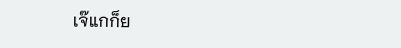เจ๊แกก็ย